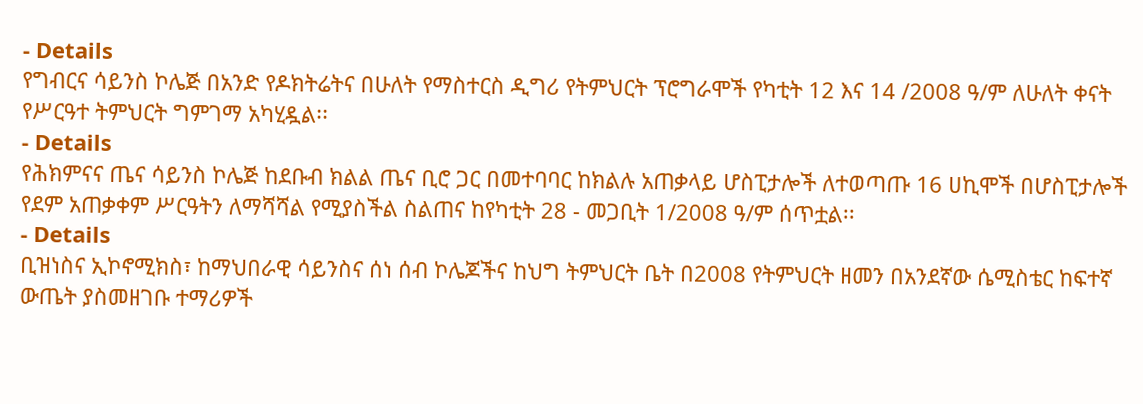- Details
የግብርና ሳይንስ ኮሌጅ በአንድ የዶክትሬትና በሁለት የማስተርስ ዲግሪ የትምህርት ፕሮግራሞች የካቲት 12 እና 14 /2008 ዓ/ም ለሁለት ቀናት የሥርዓተ ትምህርት ግምገማ አካሂዷል፡፡
- Details
የሕክምናና ጤና ሳይንስ ኮሌጅ ከደቡብ ክልል ጤና ቢሮ ጋር በመተባባር ከክልሉ አጠቃላይ ሆስፒታሎች ለተወጣጡ 16 ሀኪሞች በሆስፒታሎች የደም አጠቃቀም ሥርዓትን ለማሻሻል የሚያስችል ስልጠና ከየካቲት 28 - መጋቢት 1/2008 ዓ/ም ሰጥቷል፡፡
- Details
ቢዝነስና ኢኮኖሚክስ፣ ከማህበራዊ ሳይንስና ሰነ ሰብ ኮሌጆችና ከህግ ትምህርት ቤት በ2008 የትምህርት ዘመን በአንደኛው ሴሚስቴር ከፍተኛ ውጤት ያስመዘገቡ ተማሪዎች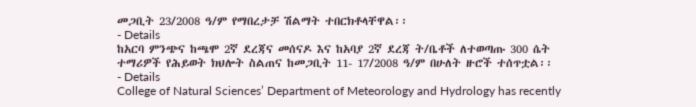መጋቢት 23/2008 ዓ/ም የማበረታቻ ሽልማት ተበርክቶላቸዋል፡፡
- Details
ከአርባ ምንጭና ከጫሞ 2ኛ ደረጃና መሰናዶ እና ከአባያ 2ኛ ደረጃ ት/ቤቶች ለተወጣጡ 300 ሴት ተማሪዎች የሕይወት ክህሎት ስልጠና ከመጋቢት 11- 17/2008 ዓ/ም በሁለት ዙሮች ተሰጥቷል፡፡
- Details
College of Natural Sciences’ Department of Meteorology and Hydrology has recently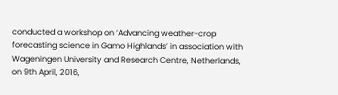conducted a workshop on ‘Advancing weather-crop forecasting science in Gamo Highlands’ in association with Wageningen University and Research Centre, Netherlands, on 9th April, 2016,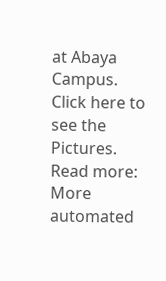at Abaya Campus. Click here to see the Pictures.
Read more: More automated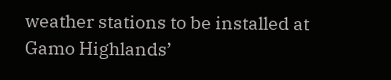weather stations to be installed at Gamo Highlands’